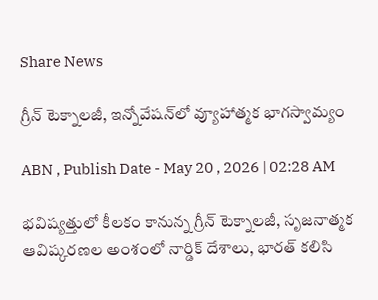Share News

గ్రీన్‌ టెక్నాలజీ, ఇన్నోవేషన్‌లో వ్యూహాత్మక భాగస్వామ్యం

ABN , Publish Date - May 20 , 2026 | 02:28 AM

భవిష్యత్తులో కీలకం కానున్న గ్రీన్‌ టెక్నాలజీ, సృజనాత్మక ఆవిష్కరణల అంశంలో నార్డిక్‌ దేశాలు, భారత్‌ కలిసి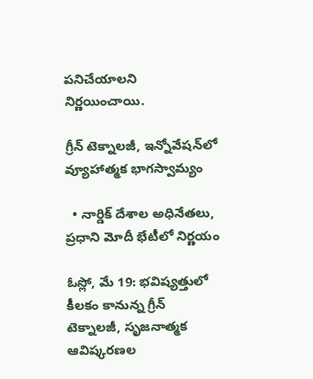పనిచేయాలని నిర్ణయించాయి.

గ్రీన్‌ టెక్నాలజీ, ఇన్నోవేషన్‌లో వ్యూహాత్మక భాగస్వామ్యం

  • నార్డిక్‌ దేశాల అధినేతలు, ప్రధాని మోదీ భేటీలో నిర్ణయం

ఓస్లో, మే 19: భవిష్యత్తులో కీలకం కానున్న గ్రీన్‌ టెక్నాలజీ, సృజనాత్మక ఆవిష్కరణల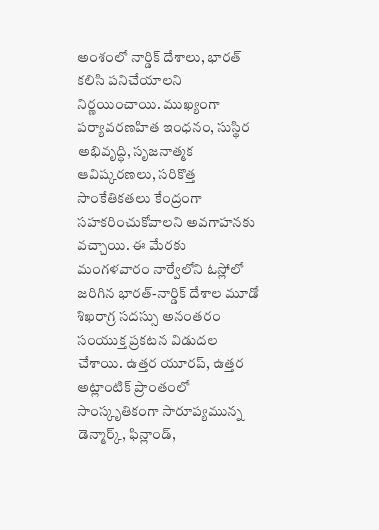అంశంలో నార్డిక్‌ దేశాలు, భారత్‌ కలిసి పనిచేయాలని నిర్ణయించాయి. ముఖ్యంగా పర్యావరణహిత ఇంధనం, సుస్థిర అభివృద్ధి, సృజనాత్మక ఆవిష్కరణలు, సరికొత్త సాంకేతికతలు కేంద్రంగా సహకరించుకోవాలని అవగాహనకు వచ్చాయి. ఈ మేరకు మంగళవారం నార్వేలోని ఓస్లోలో జరిగిన భారత్‌-నార్డిక్‌ దేశాల మూడో శిఖరాగ్ర సదస్సు అనంతరం సంయుక్త ప్రకటన విడుదల చేశాయి. ఉత్తర యూరప్‌, ఉత్తర అట్లాంటిక్‌ ప్రాంతంలో సాంస్కృతికంగా సారూప్యమున్న డెన్మార్క్‌, ఫిన్లాండ్‌,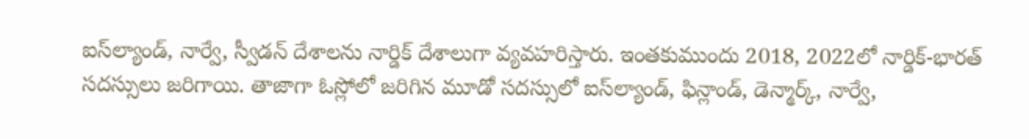ఐస్‌ల్యాండ్‌, నార్వే, స్వీడన్‌ దేశాలను నార్డిక్‌ దేశాలుగా వ్యవహరిస్తారు. ఇంతకుముందు 2018, 2022లో నార్డిక్‌-భారత్‌ సదస్సులు జరిగాయి. తాజాగా ఓస్లోలో జరిగిన మూడో సదస్సులో ఐస్‌ల్యాండ్‌, ఫిన్లాండ్‌, డెన్మార్క్‌, నార్వే,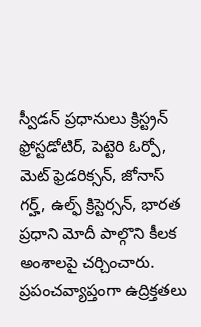స్వీడన్‌ ప్రధానులు క్రిస్ట్రన్‌ ఫ్రోస్టడోటిర్‌, పెట్టెరి ఓర్పో, మెట్‌ ఫ్రెడరిక్సన్‌, జోనాస్‌ గర్హ్‌, ఉల్ఫ్‌ క్రిస్టెర్సన్‌, భారత ప్రధాని మోదీ పాల్గొని కీలక అంశాలపై చర్చించారు. ప్రపంచవ్యాప్తంగా ఉద్రిక్తతలు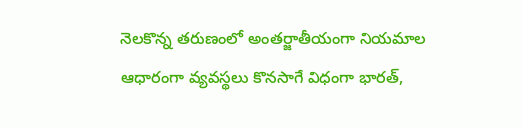నెలకొన్న తరుణంలో అంతర్జాతీయంగా నియమాల ఆధారంగా వ్యవస్థలు కొనసాగే విధంగా భారత్‌,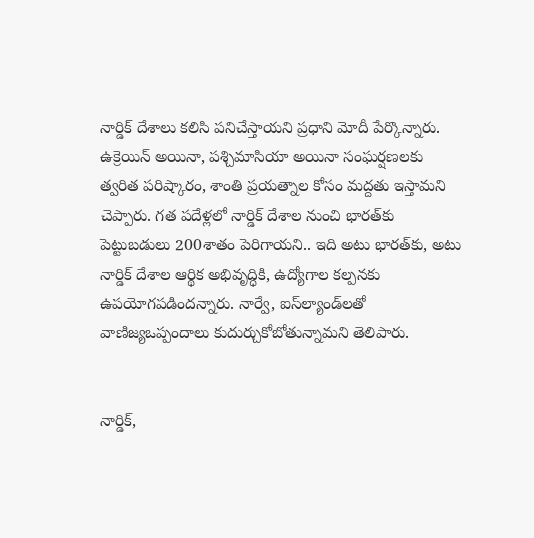నార్డిక్‌ దేశాలు కలిసి పనిచేస్తాయని ప్రధాని మోదీ పేర్కొన్నారు. ఉక్రెయిన్‌ అయినా, పశ్చిమాసియా అయినా సంఘర్షణలకు త్వరిత పరిష్కారం, శాంతి ప్రయత్నాల కోసం మద్దతు ఇస్తామని చెప్పారు. గత పదేళ్లలో నార్డిక్‌ దేశాల నుంచి భారత్‌కు పెట్టుబడులు 200శాతం పెరిగాయని.. ఇది అటు భారత్‌కు, అటు నార్డిక్‌ దేశాల ఆర్థిక అభివృద్ధికి, ఉద్యోగాల కల్పనకు ఉపయోగపడిందన్నారు. నార్వే, ఐస్‌ల్యాండ్‌లతో వాణిజ్యఒప్పందాలు కుదుర్చుకోబోతున్నామని తెలిపారు.


నార్డిక్‌,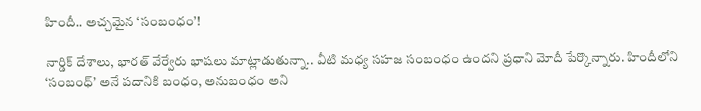హిందీ.. అచ్చమైన ‘సంబంధం’!

నార్డిక్‌ దేశాలు, భారత్‌ వేర్వేరు భాషలు మాట్లాడుతున్నా.. వీటి మధ్య సహజ సంబంధం ఉందని ప్రధాని మోదీ పేర్కొన్నారు. హిందీలోని ‘సంబంధ్‌’ అనే పదానికి బంధం, అనుబంధం అని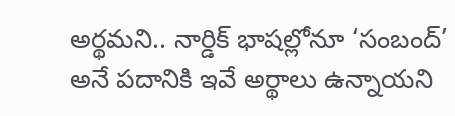అర్థమని.. నార్డిక్‌ భాషల్లోనూ ‘సంబంద్‌’ అనే పదానికి ఇవే అర్థాలు ఉన్నాయని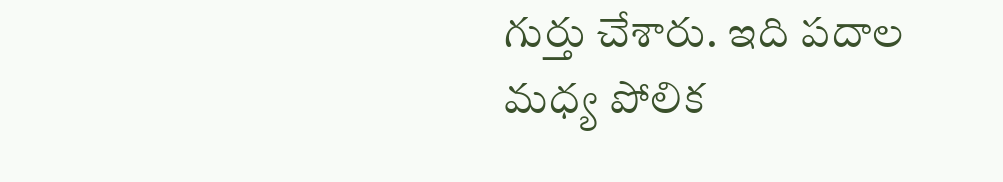గుర్తు చేశారు. ఇది పదాల మధ్య పోలిక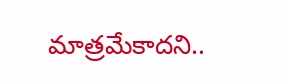మాత్రమేకాదని..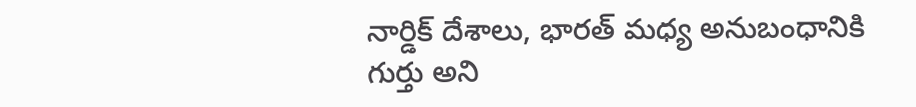నార్డిక్‌ దేశాలు, భారత్‌ మధ్య అనుబంధానికి గుర్తు అని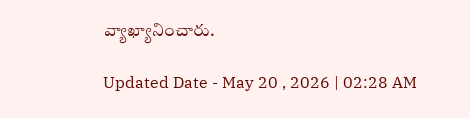వ్యాఖ్యానించారు.

Updated Date - May 20 , 2026 | 02:28 AM